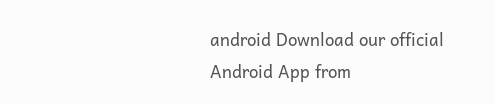android Download our official Android App from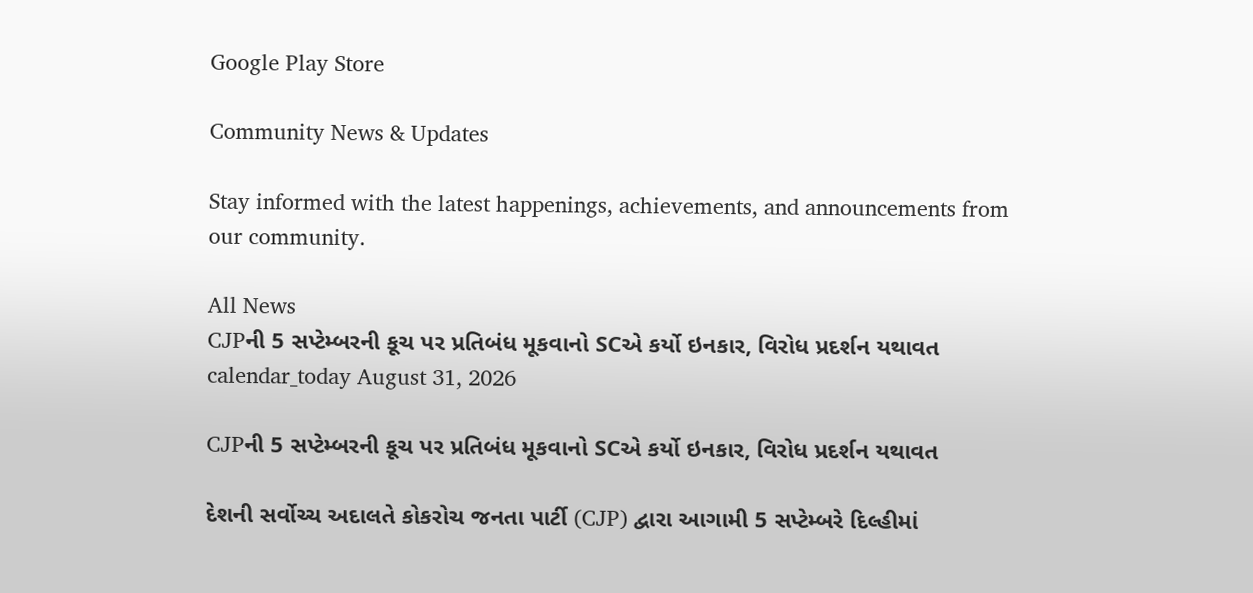Google Play Store

Community News & Updates

Stay informed with the latest happenings, achievements, and announcements from our community.

All News
CJPની 5 સપ્ટેમ્બરની કૂચ પર પ્રતિબંધ મૂકવાનો SCએ કર્યો ઇનકાર, વિરોધ પ્રદર્શન યથાવત
calendar_today August 31, 2026

CJPની 5 સપ્ટેમ્બરની કૂચ પર પ્રતિબંધ મૂકવાનો SCએ કર્યો ઇનકાર, વિરોધ પ્રદર્શન યથાવત

દેશની સર્વોચ્ચ અદાલતે કોકરોચ જનતા પાર્ટી (CJP) દ્વારા આગામી 5 સપ્ટેમ્બરે દિલ્હીમાં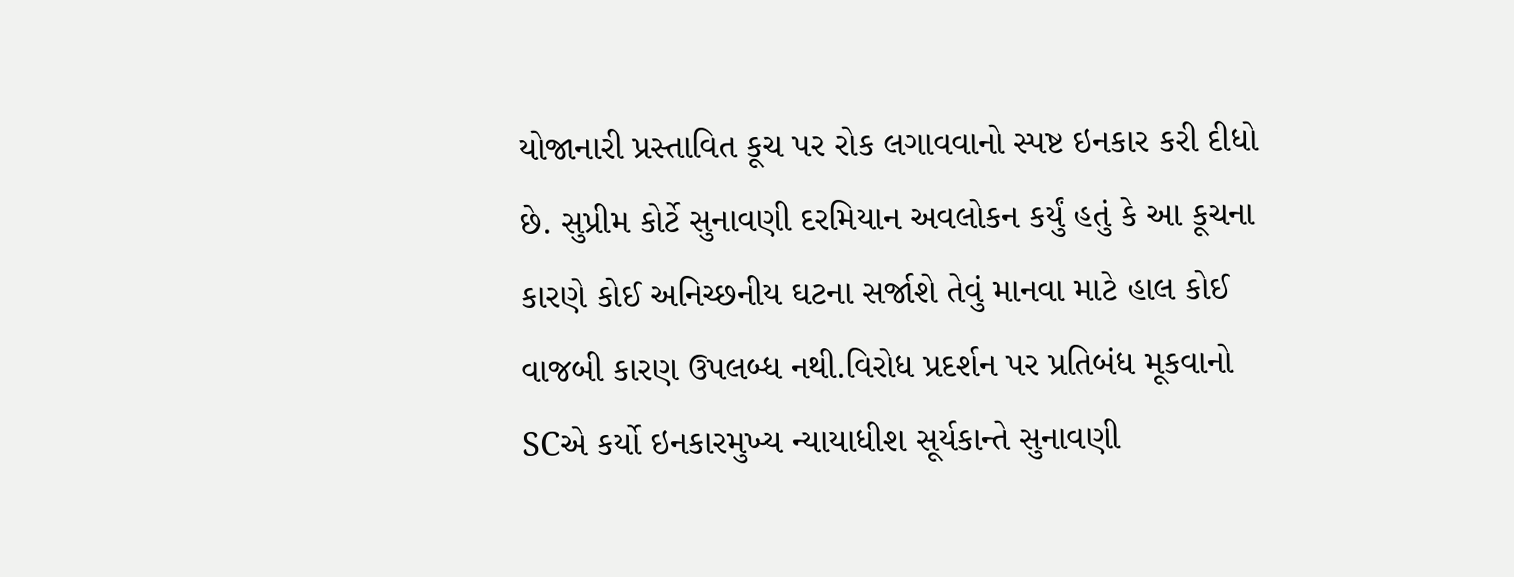યોજાનારી પ્રસ્તાવિત કૂચ પર રોક લગાવવાનો સ્પષ્ટ ઇનકાર કરી દીધો છે. સુપ્રીમ કોર્ટે સુનાવણી દરમિયાન અવલોકન કર્યું હતું કે આ કૂચના કારણે કોઈ અનિચ્છનીય ઘટના સર્જાશે તેવું માનવા માટે હાલ કોઈ વાજબી કારણ ઉપલબ્ધ નથી.વિરોધ પ્રદર્શન પર પ્રતિબંધ મૂકવાનો SCએ કર્યો ઇનકારમુખ્ય ન્યાયાધીશ સૂર્યકાન્તે સુનાવણી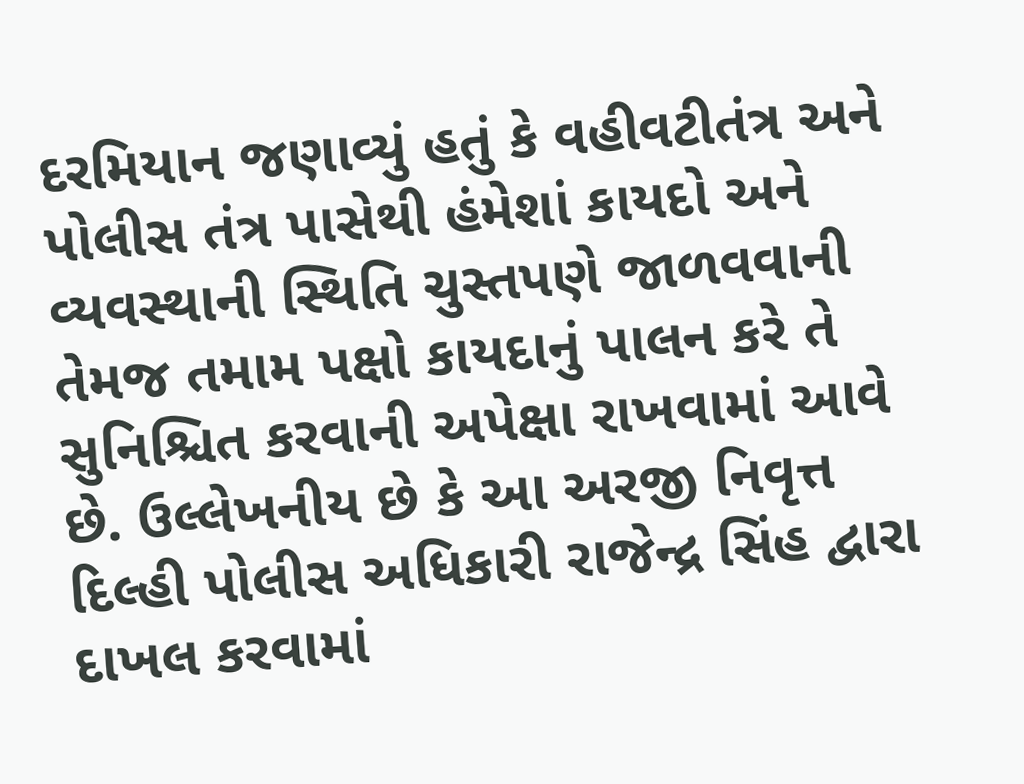દરમિયાન જણાવ્યું હતું કે વહીવટીતંત્ર અને પોલીસ તંત્ર પાસેથી હંમેશાં કાયદો અને વ્યવસ્થાની સ્થિતિ ચુસ્તપણે જાળવવાની તેમજ તમામ પક્ષો કાયદાનું પાલન કરે તે સુનિશ્ચિત કરવાની અપેક્ષા રાખવામાં આવે છે. ઉલ્લેખનીય છે કે આ અરજી નિવૃત્ત દિલ્હી પોલીસ અધિકારી રાજેન્દ્ર સિંહ દ્વારા દાખલ કરવામાં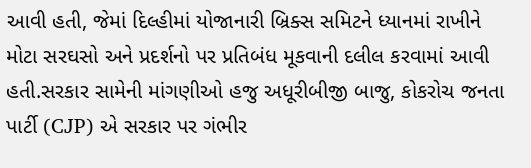આવી હતી, જેમાં દિલ્હીમાં યોજાનારી બ્રિક્સ સમિટને ધ્યાનમાં રાખીને મોટા સરઘસો અને પ્રદર્શનો પર પ્રતિબંધ મૂકવાની દલીલ કરવામાં આવી હતી.સરકાર સામેની માંગણીઓ હજુ અધૂરીબીજી બાજુ, કોકરોચ જનતા પાર્ટી (CJP) એ સરકાર પર ગંભીર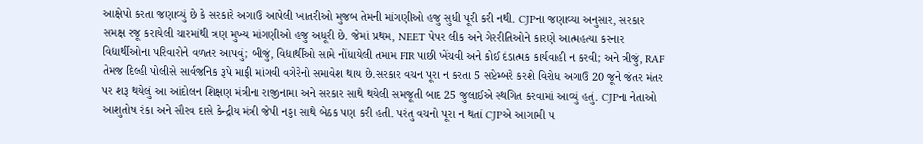આક્ષેપો કરતા જણાવ્યું છે કે સરકારે અગાઉ આપેલી ખાતરીઓ મુજબ તેમની માંગણીઓ હજુ સુધી પૂરી કરી નથી. CJPના જણાવ્યા અનુસાર, સરકાર સમક્ષ રજૂ કરાયેલી ચારમાંથી ત્રણ મુખ્ય માંગણીઓ હજુ અધૂરી છે. જેમાં પ્રથમ, NEET પેપર લીક અને ગેરરીતિઓને કારણે આત્મહત્યા કરનાર વિદ્યાર્થીઓના પરિવારોને વળતર આપવું; બીજું, વિદ્યાર્થીઓ સામે નોંધાયેલી તમામ FIR પાછી ખેંચવી અને કોઈ દંડાત્મક કાર્યવાહી ન કરવી; અને ત્રીજું, RAF તેમજ દિલ્હી પોલીસે સાર્વજનિક રૂપે માફી માંગવી વગેરેનો સમાવેશ થાય છે.સરકાર વચન પૂરા ન કરતા 5 સપ્ટેમ્બરે કરશે વિરોધ અગાઉ 20 જૂને જંતર મંતર પર શરૂ થયેલું આ આંદોલન શિક્ષણ મંત્રીના રાજીનામા અને સરકાર સાથે થયેલી સમજૂતી બાદ 25 જુલાઈએ સ્થગિત કરવામાં આવ્યું હતું. CJPના નેતાઓ આશુતોષ રંકા અને સૌરવ દાસે કેન્દ્રીય મંત્રી જેપી નડ્ડા સાથે બેઠક પણ કરી હતી. પરંતુ વચનો પૂરા ન થતાં CJPએ આગામી ૫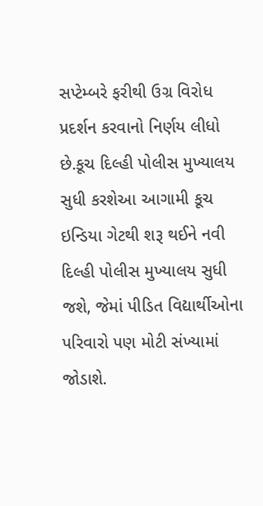સપ્ટેમ્બરે ફરીથી ઉગ્ર વિરોધ પ્રદર્શન કરવાનો નિર્ણય લીધો છે.કૂચ દિલ્હી પોલીસ મુખ્યાલય સુધી કરશેઆ આગામી કૂચ ઇન્ડિયા ગેટથી શરૂ થઈને નવી દિલ્હી પોલીસ મુખ્યાલય સુધી જશે, જેમાં પીડિત વિદ્યાર્થીઓના પરિવારો પણ મોટી સંખ્યામાં જોડાશે.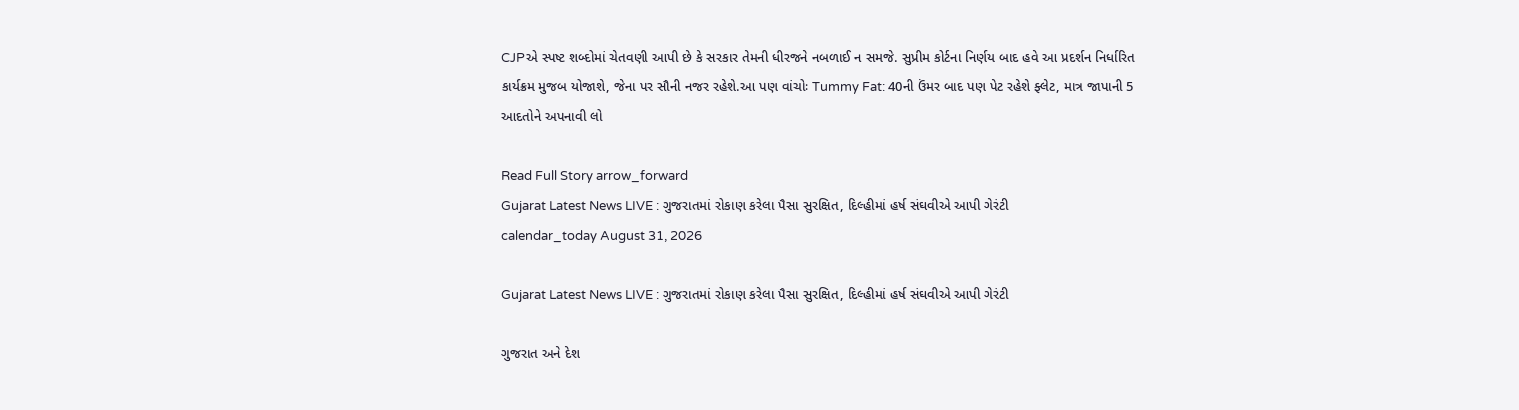CJPએ સ્પષ્ટ શબ્દોમાં ચેતવણી આપી છે કે સરકાર તેમની ધીરજને નબળાઈ ન સમજે. સુપ્રીમ કોર્ટના નિર્ણય બાદ હવે આ પ્રદર્શન નિર્ધારિત કાર્યક્રમ મુજબ યોજાશે, જેના પર સૌની નજર રહેશે.આ પણ વાંચોઃ Tummy Fat: 40ની ઉંમર બાદ પણ પેટ રહેશે ફ્લેટ, માત્ર જાપાની 5 આદતોને અપનાવી લો

Read Full Story arrow_forward
Gujarat Latest News LIVE : ગુજરાતમાં રોકાણ કરેલા પૈસા સુરક્ષિત, દિલ્હીમાં હર્ષ સંઘવીએ આપી ગેરંટી
calendar_today August 31, 2026

Gujarat Latest News LIVE : ગુજરાતમાં રોકાણ કરેલા પૈસા સુરક્ષિત, દિલ્હીમાં હર્ષ સંઘવીએ આપી ગેરંટી

ગુજરાત અને દેશ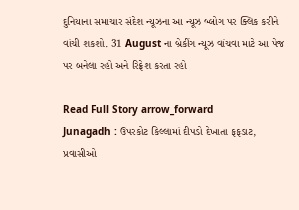દુનિયાના સમાચાર સંદેશ ન્યૂઝના આ ન્યૂઝ બ્લોગ પર ક્લિક કરીને વાંચી શકશો. 31 August ના બ્રેકીંગ ન્યૂઝ વાંચવા માટે આ પેજ પર બનેલા રહો અને રિફ્રેશ કરતા રહો

Read Full Story arrow_forward
Junagadh : ઉપરકોટ કિલ્લામાં દીપડો દેખાતા ફફડાટ, પ્રવાસીઓ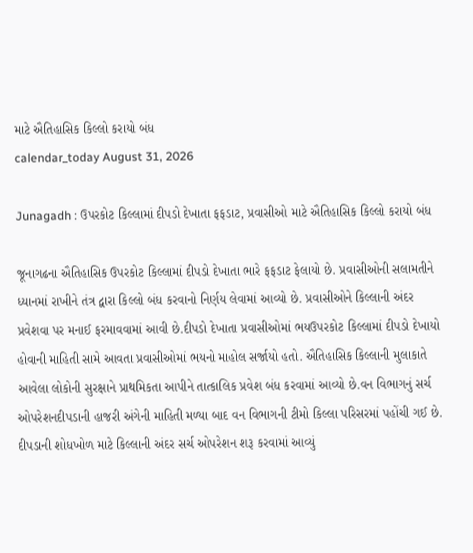માટે ઐતિહાસિક કિલ્લો કરાયો બંધ
calendar_today August 31, 2026

Junagadh : ઉપરકોટ કિલ્લામાં દીપડો દેખાતા ફફડાટ, પ્રવાસીઓ માટે ઐતિહાસિક કિલ્લો કરાયો બંધ

જૂનાગઢના ઐતિહાસિક ઉપરકોટ કિલ્લામાં દીપડો દેખાતા ભારે ફફડાટ ફેલાયો છે. પ્રવાસીઓની સલામતીને ધ્યાનમાં રાખીને તંત્ર દ્વારા કિલ્લો બંધ કરવાનો નિર્ણય લેવામાં આવ્યો છે. પ્રવાસીઓને કિલ્લાની અંદર પ્રવેશવા પર મનાઈ ફરમાવવામાં આવી છે.દીપડો દેખાતા પ્રવાસીઓમાં ભયઉપરકોટ કિલ્લામાં દીપડો દેખાયો હોવાની માહિતી સામે આવતા પ્રવાસીઓમાં ભયનો માહોલ સર્જાયો હતો. ઐતિહાસિક કિલ્લાની મુલાકાતે આવેલા લોકોની સુરક્ષાને પ્રાથમિકતા આપીને તાત્કાલિક પ્રવેશ બંધ કરવામાં આવ્યો છે.વન વિભાગનું સર્ચ ઓપરેશનદીપડાની હાજરી અંગેની માહિતી મળ્યા બાદ વન વિભાગની ટીમો કિલ્લા પરિસરમાં પહોંચી ગઈ છે. દીપડાની શોધખોળ માટે કિલ્લાની અંદર સર્ચ ઓપરેશન શરૂ કરવામાં આવ્યું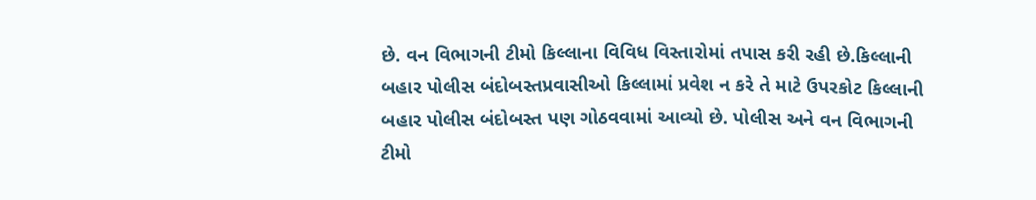છે. વન વિભાગની ટીમો કિલ્લાના વિવિધ વિસ્તારોમાં તપાસ કરી રહી છે.કિલ્લાની બહાર પોલીસ બંદોબસ્તપ્રવાસીઓ કિલ્લામાં પ્રવેશ ન કરે તે માટે ઉપરકોટ કિલ્લાની બહાર પોલીસ બંદોબસ્ત પણ ગોઠવવામાં આવ્યો છે. પોલીસ અને વન વિભાગની ટીમો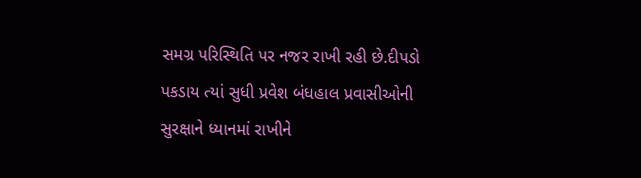સમગ્ર પરિસ્થિતિ પર નજર રાખી રહી છે.દીપડો પકડાય ત્યાં સુધી પ્રવેશ બંધહાલ પ્રવાસીઓની સુરક્ષાને ધ્યાનમાં રાખીને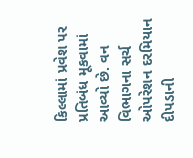કિલ્લામાં પ્રવેશ પર પ્રતિબંધ મૂકવામાં આવ્યો છે. વન વિભાગના સર્ચ ઓપરેશન દરમિયાન દીપડાની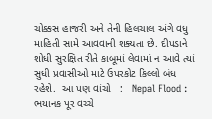ચોક્કસ હાજરી અને તેની હિલચાલ અંગે વધુ માહિતી સામે આવવાની શક્યતા છે. દીપડાને શોધી સુરક્ષિત રીતે કાબૂમાં લેવામાં ન આવે ત્યાં સુધી પ્રવાસીઓ માટે ઉપરકોટ કિલ્લો બંધ રહેશે.  આ પણ વાંચો   :   Nepal Flood : ભયાનક પૂર વચ્ચે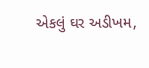એકલું ઘર અડીખમ,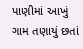પાણીમાં આખું ગામ તણાયું છતાં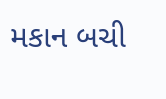મકાન બચી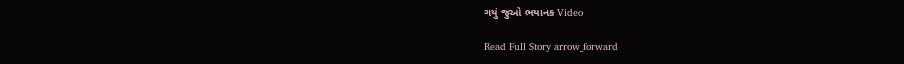ગયું જુઓ ભયાનક Video

Read Full Story arrow_forward